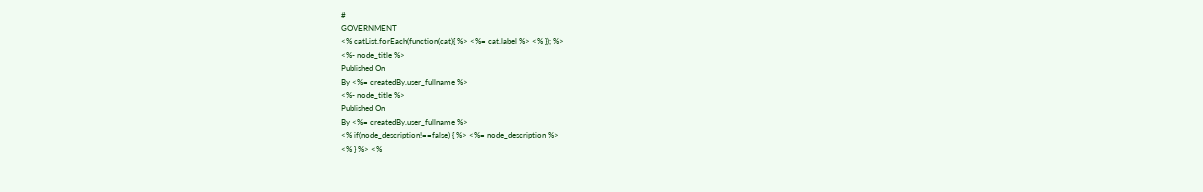#
GOVERNMENT
<% catList.forEach(function(cat){ %> <%= cat.label %> <% }); %>
<%- node_title %>
Published On
By <%= createdBy.user_fullname %>
<%- node_title %>
Published On
By <%= createdBy.user_fullname %>
<% if(node_description!==false) { %> <%= node_description %>
<% } %> <%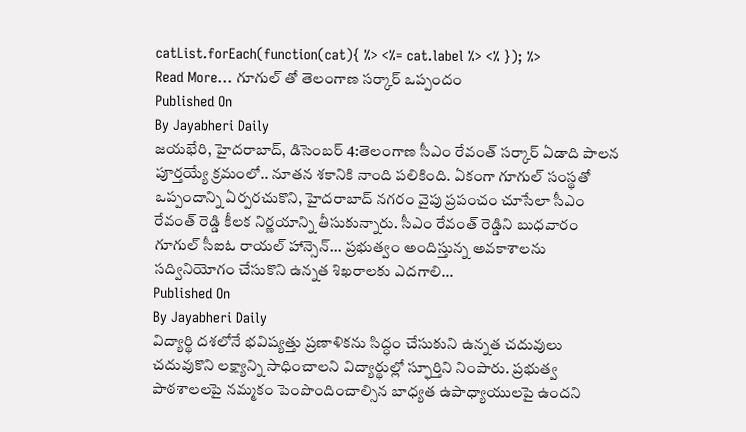catList.forEach(function(cat){ %> <%= cat.label %> <% }); %>
Read More... గూగుల్ తో తెలంగాణ సర్కార్ ఒప్పందం
Published On
By Jayabheri Daily
జయభేరి, హైదరాబాద్, డిసెంబర్ 4:తెలంగాణ సీఎం రేవంత్ సర్కార్ ఏడాది పాలన పూర్తయ్యే క్రమంలో.. నూతన శకానికి నాంది పలికింది. ఏకంగా గూగుల్ సంస్థతో ఒప్పందాన్ని ఏర్పరచుకొని, హైదరాబాద్ నగరం వైపు ప్రపంచం చూసేలా సీఎం రేవంత్ రెడ్డి కీలక నిర్ణయాన్ని తీసుకున్నారు. సీఎం రేవంత్ రెడ్డిని బుధవారం గూగుల్ సీఐఓ రాయల్ హాన్సెన్... ప్రభుత్వం అందిస్తున్న అవకాశాలను సద్వినియోగం చేసుకొని ఉన్నత శిఖరాలకు ఎదగాలి...
Published On
By Jayabheri Daily
విద్యార్థి దశలోనే భవిష్యత్తు ప్రణాళికను సిద్ధం చేసుకుని ఉన్నత చదువులు చదువుకొని లక్ష్యాన్ని సాధించాలని విద్యార్థుల్లో స్ఫూర్తిని నింపారు. ప్రభుత్వ పాఠశాలలపై నమ్మకం పెంపొందించాల్సిన బాధ్యత ఉపాధ్యాయులపై ఉందని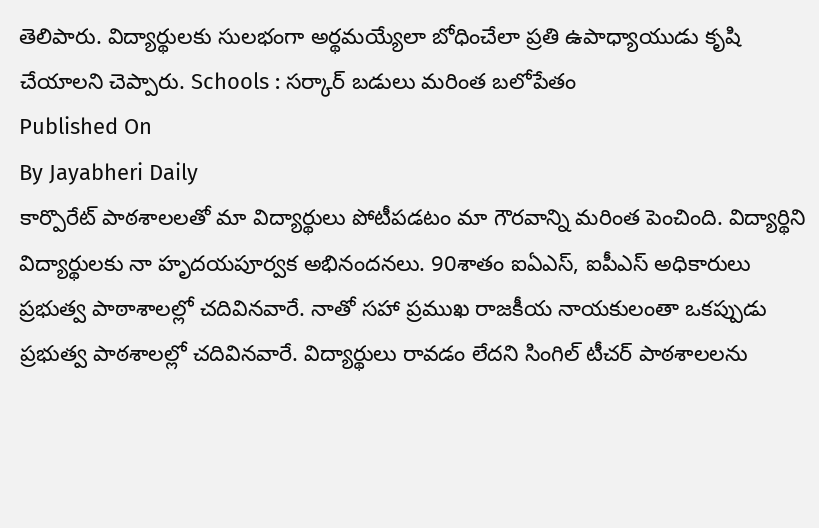తెలిపారు. విద్యార్థులకు సులభంగా అర్థమయ్యేలా బోధించేలా ప్రతి ఉపాధ్యాయుడు కృషి చేయాలని చెప్పారు. Schools : సర్కార్ బడులు మరింత బలోపేతం
Published On
By Jayabheri Daily
కార్పొరేట్ పాఠశాలలతో మా విద్యార్థులు పోటీపడటం మా గౌరవాన్ని మరింత పెంచింది. విద్యార్థిని విద్యార్థులకు నా హృదయపూర్వక అభినందనలు. 90శాతం ఐఏఎస్, ఐపీఎస్ అధికారులు ప్రభుత్వ పాఠాశాలల్లో చదివినవారే. నాతో సహా ప్రముఖ రాజకీయ నాయకులంతా ఒకప్పుడు ప్రభుత్వ పాఠశాలల్లో చదివినవారే. విద్యార్థులు రావడం లేదని సింగిల్ టీచర్ పాఠశాలలను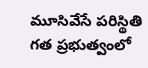మూసివేసే పరిస్థితి గత ప్రభుత్వంలో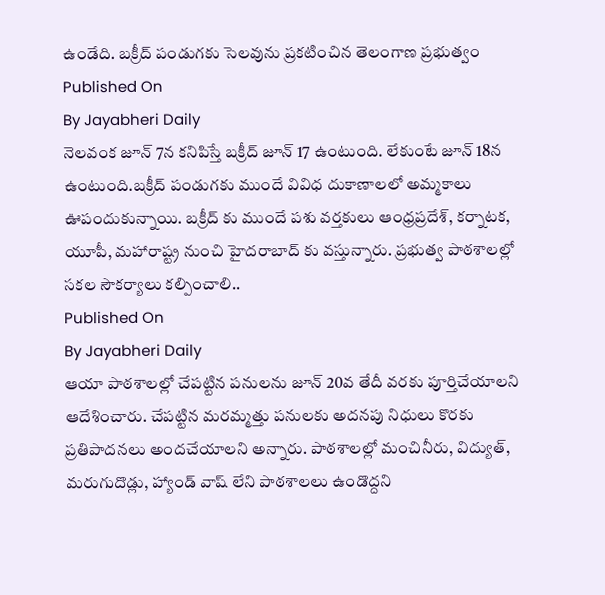ఉండేది. బక్రీద్ పండుగకు సెలవును ప్రకటించిన తెలంగాణ ప్రభుత్వం
Published On
By Jayabheri Daily
నెలవంక జూన్ 7న కనిపిస్తే బక్రీద్ జూన్ 17 ఉంటుంది. లేకుంటే జూన్ 18న ఉంటుంది.బక్రీద్ పండుగకు ముందే వివిధ దుకాణాలలో అమ్మకాలు ఊపందుకున్నాయి. బక్రీద్ కు ముందే పశు వర్తకులు ఆంధ్రప్రదేశ్, కర్నాటక, యూపీ, మహారాష్ట్ర నుంచి హైదరాబాద్ కు వస్తున్నారు. ప్రభుత్వ పాఠశాలల్లో సకల సౌకర్యాలు కల్పించాలి..
Published On
By Jayabheri Daily
ఆయా పాఠశాలల్లో చేపట్టిన పనులను జూన్ 20వ తేదీ వరకు పూర్తిచేయాలని ఆదేశించారు. చేపట్టిన మరమ్మత్తు పనులకు అదనపు నిధులు కొరకు ప్రతిపాదనలు అందచేయాలని అన్నారు. పాఠశాలల్లో మంచినీరు, విద్యుత్, మరుగుదొడ్లు, హ్యాండ్ వాష్ లేని పాఠశాలలు ఉండొద్దని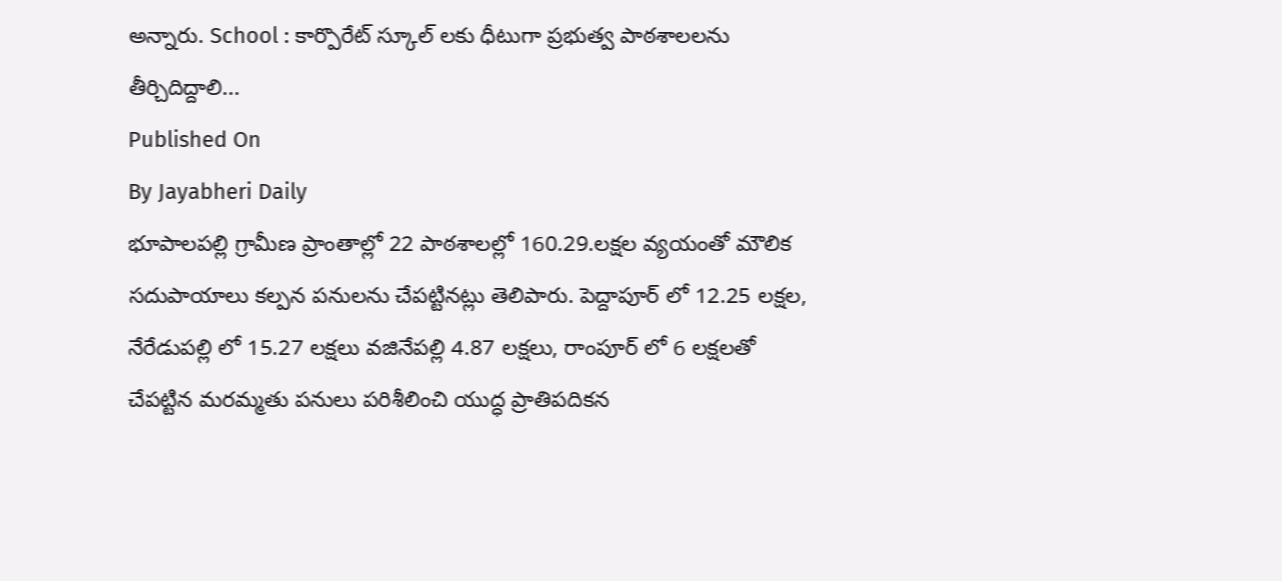అన్నారు. School : కార్పొరేట్ స్కూల్ లకు ధీటుగా ప్రభుత్వ పాఠశాలలను తీర్చిదిద్దాలి...
Published On
By Jayabheri Daily
భూపాలపల్లి గ్రామీణ ప్రాంతాల్లో 22 పాఠశాలల్లో 160.29.లక్షల వ్యయంతో మౌలిక సదుపాయాలు కల్పన పనులను చేపట్టినట్లు తెలిపారు. పెద్దాపూర్ లో 12.25 లక్షల, నేరేడుపల్లి లో 15.27 లక్షలు వజినేపల్లి 4.87 లక్షలు, రాంపూర్ లో 6 లక్షలతో చేపట్టిన మరమ్మతు పనులు పరిశీలించి యుద్ధ ప్రాతిపదికన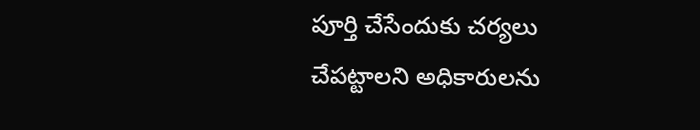పూర్తి చేసేందుకు చర్యలు చేపట్టాలని అధికారులను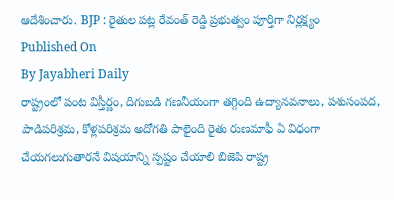ఆదేశించారు. BJP : రైతుల పట్ల రేవంత్ రెడ్డి ప్రభుత్వం పూర్తిగా నిర్లక్ష్యం
Published On
By Jayabheri Daily
రాష్ట్రంలో పంట విస్తీర్ణం, దిగుబడి గణనీయంగా తగ్గింది ఉద్యానవనాలు, పశుసంపద, పాడిపరిశ్రమ, కోళ్లపరిశ్రమ అదోగతి పాలైంది రైతు రుణమాఫీ ఏ విధంగా చేయగలుగుతారనే విషయాన్ని స్పష్టం చేయాలి బిజెపి రాష్ట్ర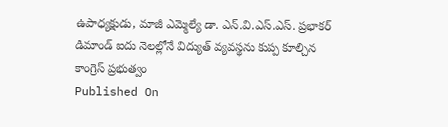ఉపాధ్యక్షుడు, మాజీ ఎమ్మెల్యే డా. ఎన్.వి.ఎస్.ఎస్. ప్రభాకర్ డిమాండ్ ఐదు నెలల్లోనే విద్యుత్ వ్యవస్థను కుప్ప కూల్చిన కాంగ్రెస్ ప్రభుత్వం
Published On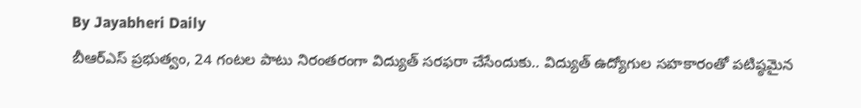By Jayabheri Daily
బీఆర్ఎస్ ప్రభుత్వం, 24 గంటల పాటు నిరంతరంగా విద్యుత్ సరఫరా చేసేందుకు.. విద్యుత్ ఉద్యోగుల సహకారంతో పటిష్ఠమైన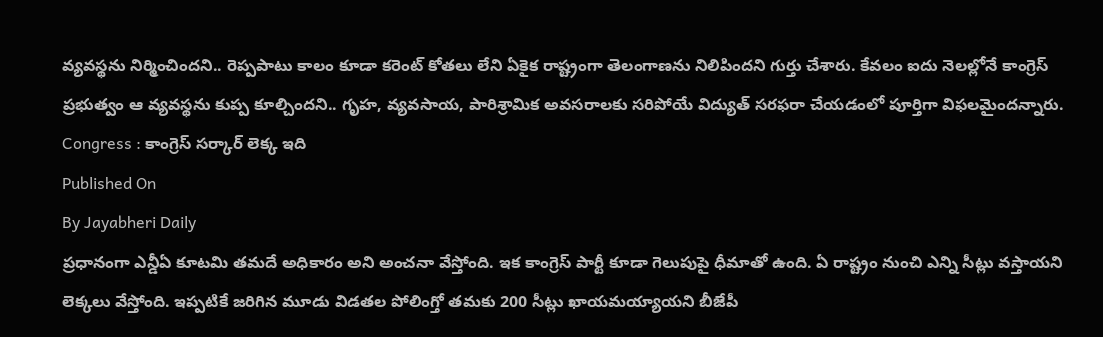వ్యవస్థను నిర్మించిందని.. రెప్పపాటు కాలం కూడా కరెంట్ కోతలు లేని ఏకైక రాష్ట్రంగా తెలంగాణను నిలిపిందని గుర్తు చేశారు. కేవలం ఐదు నెలల్లోనే కాంగ్రెస్ ప్రభుత్వం ఆ వ్యవస్థను కుప్ప కూల్చిందని.. గృహ, వ్యవసాయ, పారిశ్రామిక అవసరాలకు సరిపోయే విద్యుత్ సరఫరా చేయడంలో పూర్తిగా విఫలమైందన్నారు. Congress : కాంగ్రెస్ సర్కార్ లెక్క ఇది
Published On
By Jayabheri Daily
ప్రధానంగా ఎన్డీఏ కూటమి తమదే అధికారం అని అంచనా వేస్తోంది. ఇక కాంగ్రెస్ పార్టీ కూడా గెలుపుపై ధీమాతో ఉంది. ఏ రాష్ట్రం నుంచి ఎన్ని సీట్లు వస్తాయని లెక్కలు వేస్తోంది. ఇప్పటికే జరిగిన మూడు విడతల పోలింగ్తో తమకు 200 సీట్లు ఖాయమయ్యాయని బీజేపీ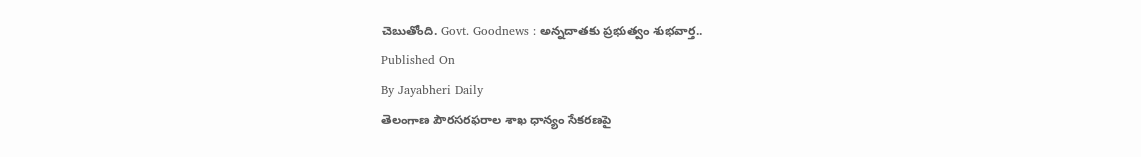చెబుతోంది. Govt. Goodnews : అన్నదాతకు ప్రభుత్వం శుభవార్త..
Published On
By Jayabheri Daily
తెలంగాణ పౌరసరఫరాల శాఖ ధాన్యం సేకరణపై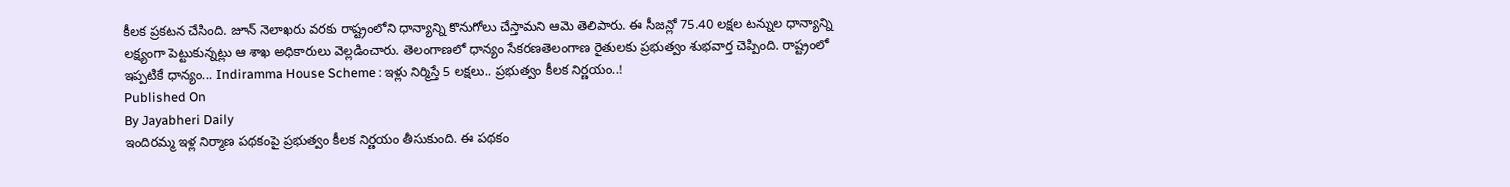కీలక ప్రకటన చేసింది. జూన్ నెలాఖరు వరకు రాష్ట్రంలోని ధాన్యాన్ని కొనుగోలు చేస్తామని ఆమె తెలిపారు. ఈ సీజన్లో 75.40 లక్షల టన్నుల ధాన్యాన్ని లక్ష్యంగా పెట్టుకున్నట్లు ఆ శాఖ అధికారులు వెల్లడించారు. తెలంగాణలో ధాన్యం సేకరణతెలంగాణ రైతులకు ప్రభుత్వం శుభవార్త చెప్పింది. రాష్ట్రంలో ఇప్పటికే ధాన్యం... Indiramma House Scheme : ఇళ్లు నిర్మిస్తే 5 లక్షలు.. ప్రభుత్వం కీలక నిర్ణయం..!
Published On
By Jayabheri Daily
ఇందిరమ్మ ఇళ్ల నిర్మాణ పథకంపై ప్రభుత్వం కీలక నిర్ణయం తీసుకుంది. ఈ పథకం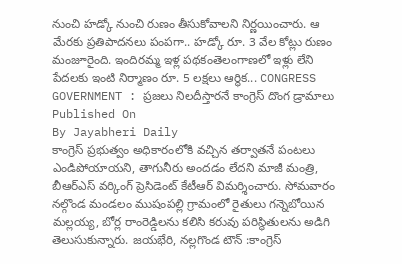నుంచి హడ్కో నుంచి రుణం తీసుకోవాలని నిర్ణయించారు. ఆ మేరకు ప్రతిపాదనలు పంపగా.. హడ్కో రూ. 3 వేల కోట్లు రుణం మంజూరైంది. ఇందిరమ్మ ఇళ్ల పథకంతెలంగాణలో ఇళ్లు లేని పేదలకు ఇంటి నిర్మాణం రూ. 5 లక్షలు ఆర్థిక... CONGRESS GOVERNMENT : ప్రజలు నిలదీస్తారనే కాంగ్రెస్ దొంగ డ్రామాలు
Published On
By Jayabheri Daily
కాంగ్రెస్ ప్రభుత్వం అధికారంలోకి వచ్చిన తర్వాతనే పంటలు ఎండిపోయాయని, తాగునీరు అందడం లేదని మాజీ మంత్రి, బీఆర్ఎస్ వర్కింగ్ ప్రెసిడెంట్ కేటీఆర్ విమర్శించారు. సోమవారం నల్గొండ మండలం ముషంపల్లి గ్రామంలో రైతులు గన్నెబోయిన మల్లయ్య, బోర్ల రాంరెడ్డిలను కలిసి కరువు పరిస్థితులను అడిగి తెలుసుకున్నారు. జయభేరి, నల్లగొండ టౌన్ :కాంగ్రెస్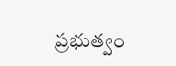ప్రభుత్వం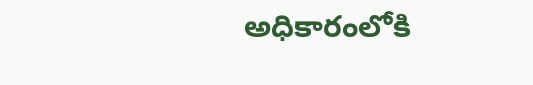అధికారంలోకి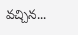వచ్చిన...